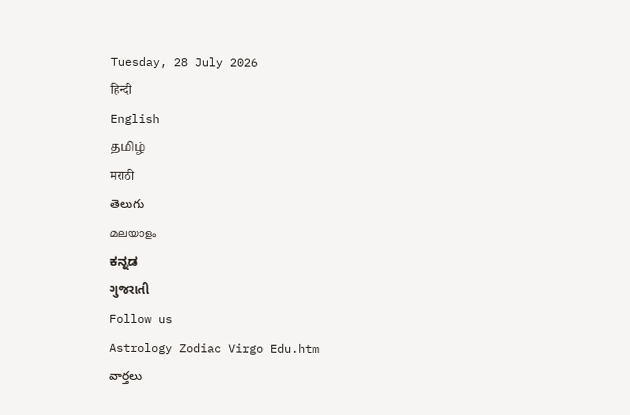Tuesday, 28 July 2026
हिन्दी
English
தமிழ்
मराठी
తెలుగు
മലയാളം
ಕನ್ನಡ
ગુજરાતી
Follow us
Astrology Zodiac Virgo Edu.htm
వార్తలు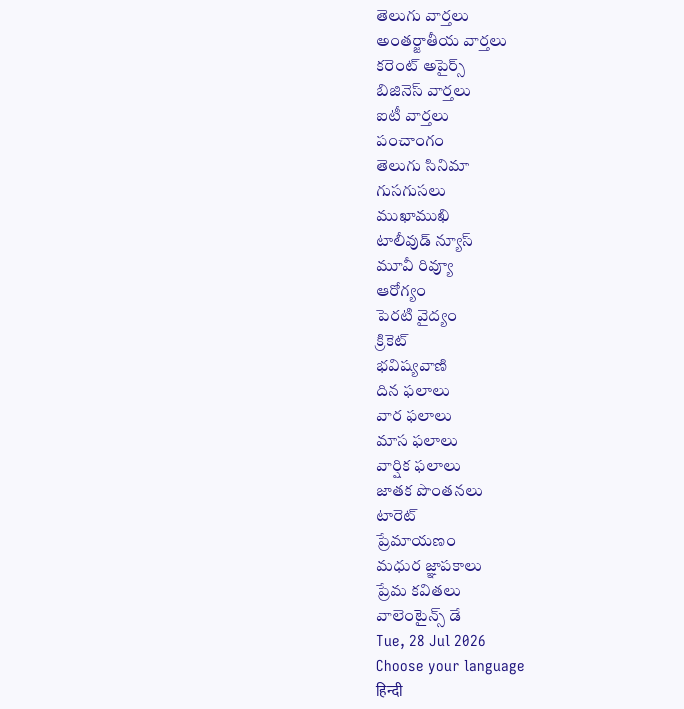తెలుగు వార్తలు
అంతర్జాతీయ వార్తలు
కరెంట్ అపైర్స్
బిజినెస్ వార్తలు
ఐటీ వార్తలు
పంచాంగం
తెలుగు సినిమా
గుసగుసలు
ముఖాముఖి
టాలీవుడ్ న్యూస్
మూవీ రివ్యూ
ఆరోగ్యం
పెరటి వైద్యం
క్రికెట్
భవిష్యవాణి
దిన ఫలాలు
వార ఫలాలు
మాస ఫలాలు
వార్షిక ఫలాలు
జాతక పొంతనలు
టారెట్
ప్రేమాయణం
మధుర జ్ఞాపకాలు
ప్రేమ కవితలు
వాలెంటైన్స్ డే
Tue, 28 Jul 2026
Choose your language
हिन्दी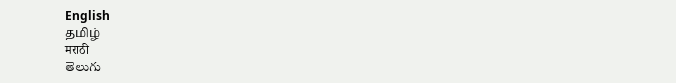English
தமிழ்
मराठी
తెలుగు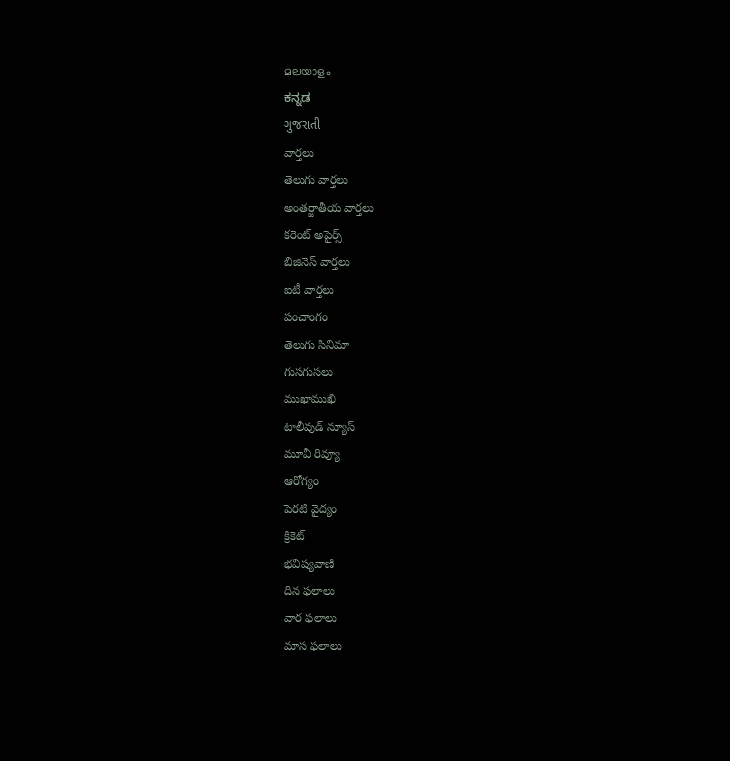മലയാളം
ಕನ್ನಡ
ગુજરાતી
వార్తలు
తెలుగు వార్తలు
అంతర్జాతీయ వార్తలు
కరెంట్ అపైర్స్
బిజినెస్ వార్తలు
ఐటీ వార్తలు
పంచాంగం
తెలుగు సినిమా
గుసగుసలు
ముఖాముఖి
టాలీవుడ్ న్యూస్
మూవీ రివ్యూ
ఆరోగ్యం
పెరటి వైద్యం
క్రికెట్
భవిష్యవాణి
దిన ఫలాలు
వార ఫలాలు
మాస ఫలాలు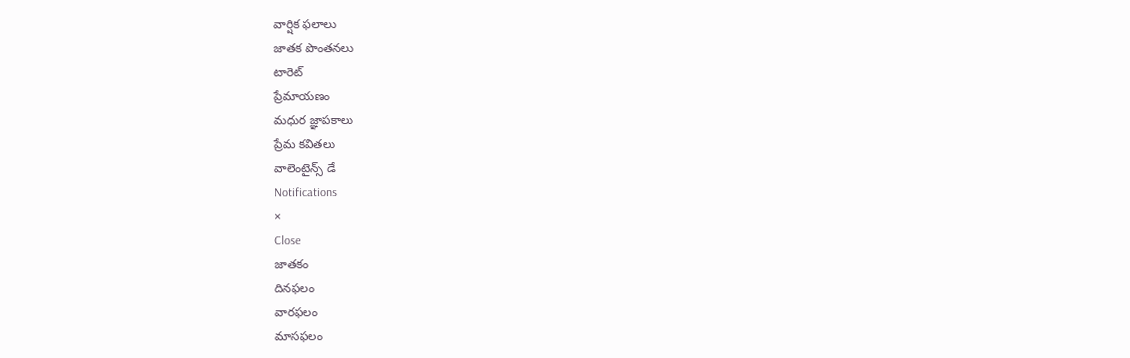వార్షిక ఫలాలు
జాతక పొంతనలు
టారెట్
ప్రేమాయణం
మధుర జ్ఞాపకాలు
ప్రేమ కవితలు
వాలెంటైన్స్ డే
Notifications
×
Close
జాతకం
దినఫలం
వారఫలం
మాసఫలం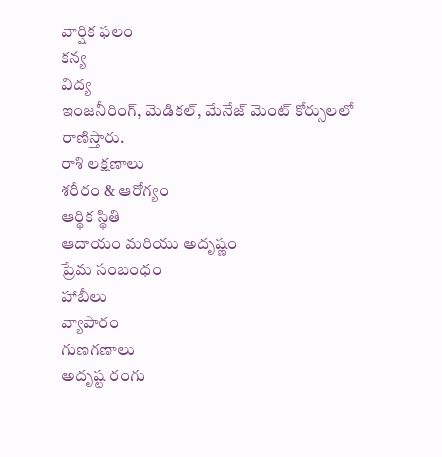వార్షిక ఫలం
కన్య
విద్య
ఇంజనీరింగ్, మెడికల్, మేనేజ్ మెంట్ కోర్సులలో రాణిస్తారు.
రాశి లక్షణాలు
శరీరం & ఆరోగ్యం
ఆర్థిక స్థితి
ఆదాయం మరియు అదృష్ణం
ప్రేమ సంబంధం
హాబీలు
వ్యాపారం
గుణగణాలు
అదృష్ట రంగు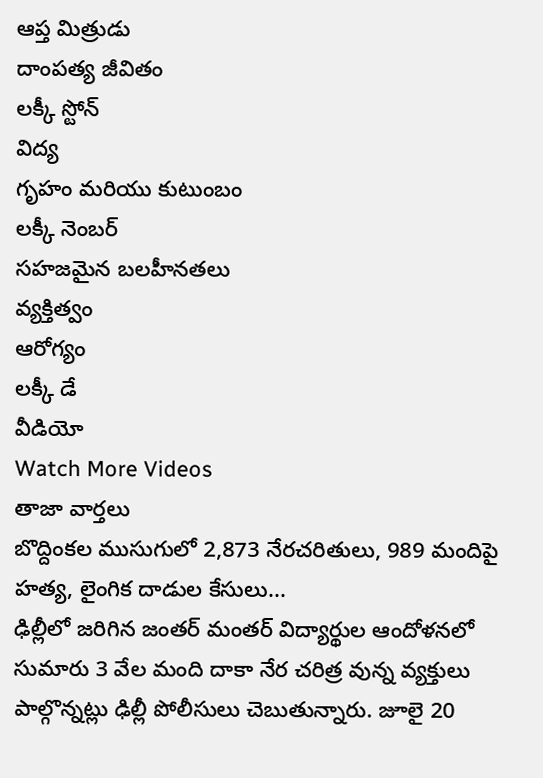ఆప్త మిత్రుడు
దాంపత్య జీవితం
లక్కీ స్టోన్
విద్య
గృహం మరియు కుటుంబం
లక్కీ నెంబర్
సహజమైన బలహీనతలు
వ్యక్తిత్వం
ఆరోగ్యం
లక్కీ డే
వీడియో
Watch More Videos
తాజా వార్తలు
బొద్దింకల ముసుగులో 2,873 నేరచరితులు, 989 మందిపై హత్య, లైంగిక దాడుల కేసులు...
ఢిల్లీలో జరిగిన జంతర్ మంతర్ విద్యార్థుల ఆందోళనలో సుమారు 3 వేల మంది దాకా నేర చరిత్ర వున్న వ్యక్తులు పాల్గొన్నట్లు ఢిల్లీ పోలీసులు చెబుతున్నారు. జూలై 20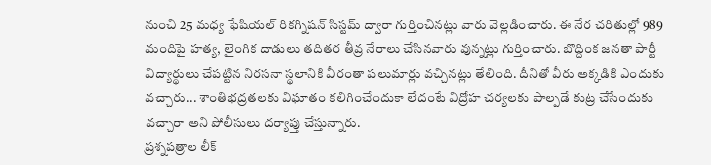నుంచి 25 మధ్య ఫేషియల్ రికగ్నిషన్ సిస్టమ్ ద్వారా గుర్తించినట్లు వారు వెల్లడించారు. ఈ నేర చరితుల్లో 989 మందిపై హత్య, లైంగిక దాడులు తదితర తీవ్ర నేరాలు చేసినవారు వున్నట్లు గుర్తించారు. బొద్దింక జనతా పార్టీ విద్యార్థులు చేపట్టిన నిరసనా స్థలానికి వీరంతా పలుమార్లు వచ్చినట్లు తేలింది. దీనితో వీరు అక్కడికి ఎందుకు వచ్చారు... శాంతిభద్రతలకు విఘాతం కలిగించేందుకా లేదంటే విద్రోహ చర్యలకు పాల్పడే కుట్ర చేసేందుకు వచ్చారా అని పోలీసులు దర్యాప్తు చేస్తున్నారు.
ప్రశ్నపత్రాల లీక్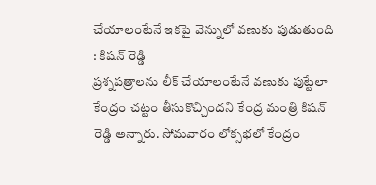చేయాలంటేనే ఇకపై వెన్నులో వణుకు పుడుతుంది : కిషన్ రెడ్డి
ప్రశ్నపత్రాలను లీక్ చేయాలంటేనే వణుకు పుట్టేలా కేంద్రం చట్టం తీసుకొచ్చిందని కేంద్ర మంత్రి కిషన్ రెడ్డి అన్నారు. సోమవారం లోక్సభలో కేంద్రం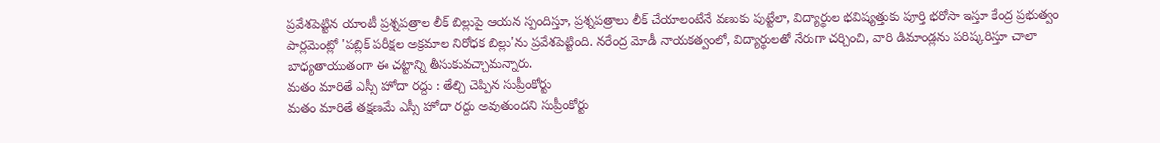ప్రవేశపెట్టిన యాంటీ ప్రశ్నపత్రాల లీక్ బిల్లుపై ఆయన స్పందిస్తూ, ప్రశ్నపత్రాలు లీక్ చేయాలంటేనే వణుకు పుట్టేలా, విద్యార్థుల భవిష్యత్తుకు పూర్తి భరోసా ఇస్తూ కేంద్ర ప్రభుత్వం పార్లమెంట్లో 'పబ్లిక్ పరీక్షల అక్రమాల నిరోధక బిల్లు'ను ప్రవేశపెట్టింది. నరేంద్ర మోడీ నాయకత్వంలో, విద్యార్థులతో నేరుగా చర్చించి, వారి డిమాండ్లను పరిష్కరిస్తూ చాలా బాధ్యతాయుతంగా ఈ చట్టాన్ని తీసుకువచ్చామన్నారు.
మతం మారితే ఎస్సీ హోదా రద్దు : తేల్చి చెప్పిన సుప్రీంకోర్టు
మతం మారితే తక్షణమే ఎస్సీ హోదా రద్దు అవుతుందని సుప్రీంకోర్టు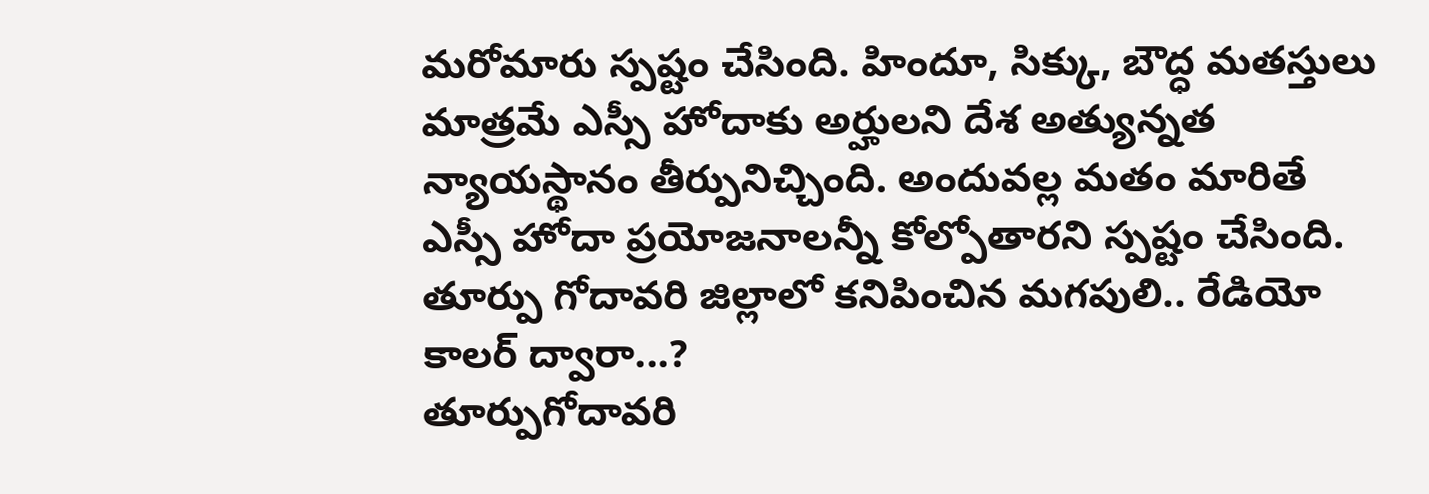మరోమారు స్పష్టం చేసింది. హిందూ, సిక్కు, బౌద్ధ మతస్తులు మాత్రమే ఎస్సీ హోదాకు అర్హులని దేశ అత్యున్నత న్యాయస్థానం తీర్పునిచ్చింది. అందువల్ల మతం మారితే ఎస్సీ హోదా ప్రయోజనాలన్నీ కోల్పోతారని స్పష్టం చేసింది.
తూర్పు గోదావరి జిల్లాలో కనిపించిన మగపులి.. రేడియో కాలర్ ద్వారా...?
తూర్పుగోదావరి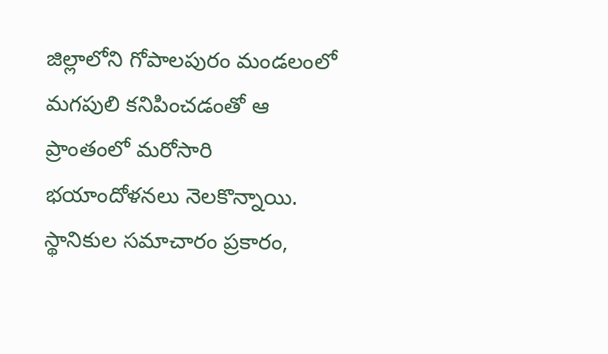జిల్లాలోని గోపాలపురం మండలంలో మగపులి కనిపించడంతో ఆ ప్రాంతంలో మరోసారి భయాందోళనలు నెలకొన్నాయి. స్థానికుల సమాచారం ప్రకారం,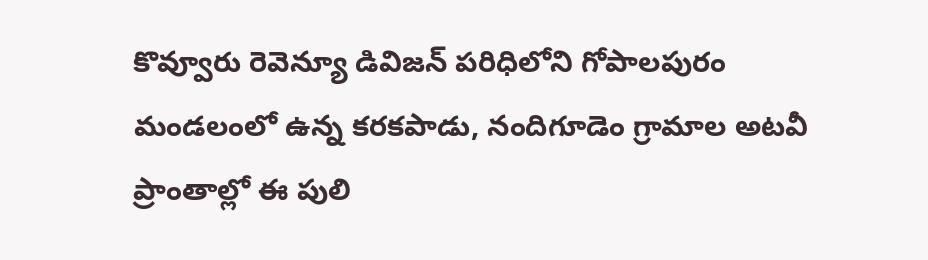కొవ్వూరు రెవెన్యూ డివిజన్ పరిధిలోని గోపాలపురం మండలంలో ఉన్న కరకపాడు, నందిగూడెం గ్రామాల అటవీ ప్రాంతాల్లో ఈ పులి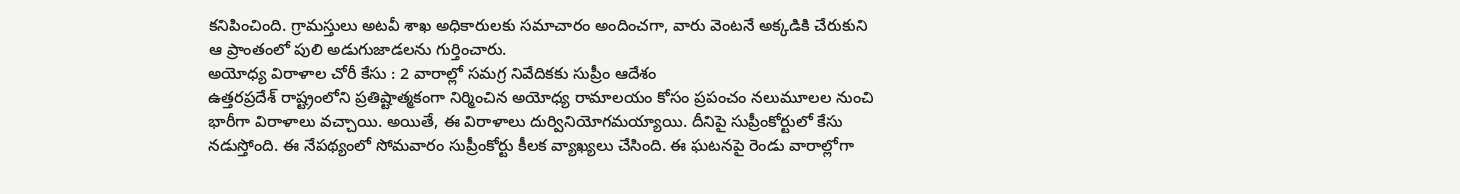కనిపించింది. గ్రామస్తులు అటవీ శాఖ అధికారులకు సమాచారం అందించగా, వారు వెంటనే అక్కడికి చేరుకుని ఆ ప్రాంతంలో పులి అడుగుజాడలను గుర్తించారు.
అయోధ్య విరాళాల చోరీ కేసు : 2 వారాల్లో సమగ్ర నివేదికకు సుప్రీం ఆదేశం
ఉత్తరప్రదేశ్ రాష్ట్రంలోని ప్రతిష్టాత్మకంగా నిర్మించిన అయోధ్య రామాలయం కోసం ప్రపంచం నలుమూలల నుంచి భారీగా విరాళాలు వచ్చాయి. అయితే, ఈ విరాళాలు దుర్వినియోగమయ్యాయి. దీనిపై సుప్రీంకోర్టులో కేసు నడుస్తోంది. ఈ నేపథ్యంలో సోమవారం సుప్రీంకోర్టు కీలక వ్యాఖ్యలు చేసింది. ఈ ఘటనపై రెండు వారాల్లోగా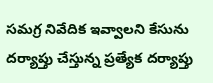సమగ్ర నివేదిక ఇవ్వాలని కేసును దర్యాప్తు చేస్తున్న ప్రత్యేక దర్యాప్తు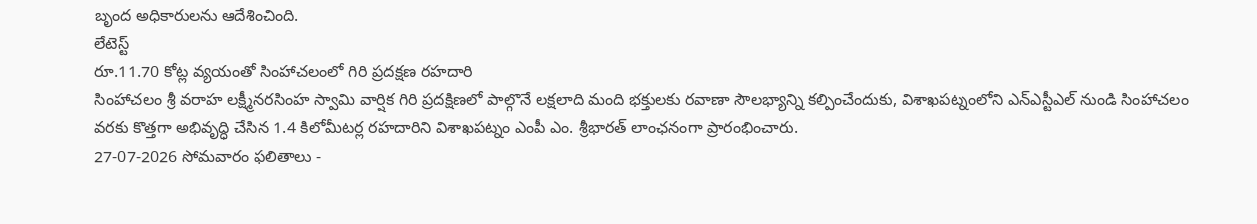బృంద అధికారులను ఆదేశించింది.
లేటెస్ట్
రూ.11.70 కోట్ల వ్యయంతో సింహాచలంలో గిరి ప్రదక్షణ రహదారి
సింహాచలం శ్రీ వరాహ లక్ష్మీనరసింహ స్వామి వార్షిక గిరి ప్రదక్షిణలో పాల్గొనే లక్షలాది మంది భక్తులకు రవాణా సౌలభ్యాన్ని కల్పించేందుకు, విశాఖపట్నంలోని ఎన్ఎస్టీఎల్ నుండి సింహాచలం వరకు కొత్తగా అభివృద్ధి చేసిన 1.4 కిలోమీటర్ల రహదారిని విశాఖపట్నం ఎంపీ ఎం. శ్రీభారత్ లాంఛనంగా ప్రారంభించారు.
27-07-2026 సోమవారం ఫలితాలు -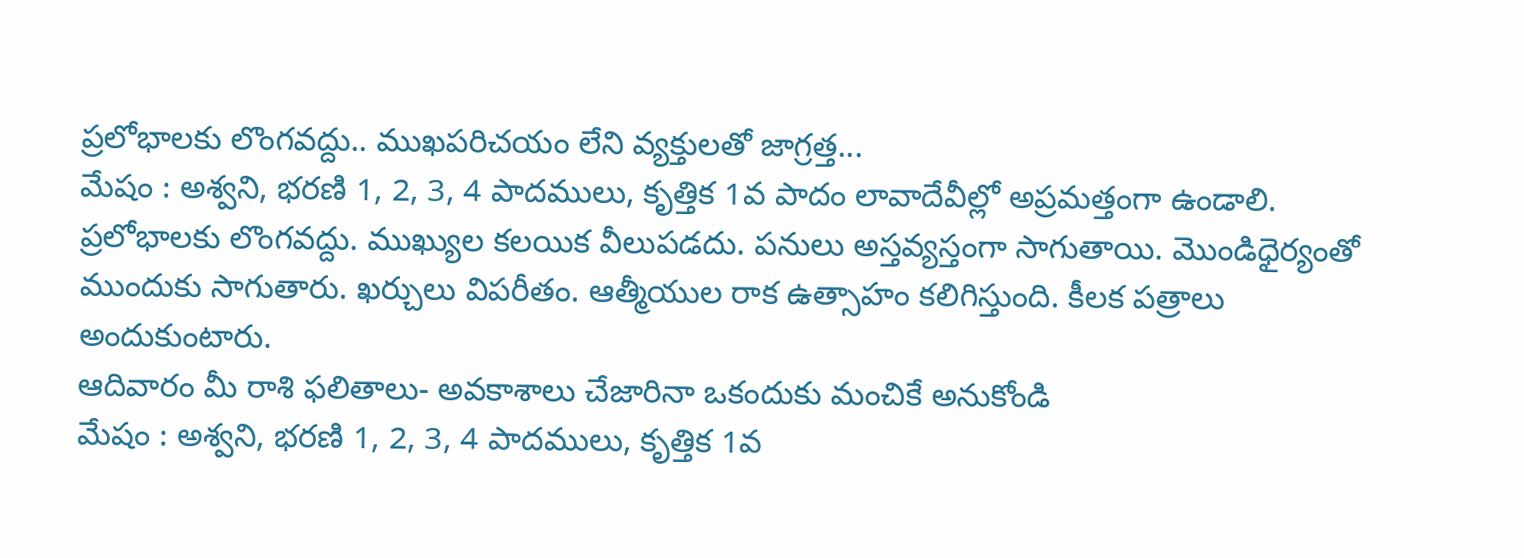ప్రలోభాలకు లొంగవద్దు.. ముఖపరిచయం లేని వ్యక్తులతో జాగ్రత్త...
మేషం : అశ్వని, భరణి 1, 2, 3, 4 పాదములు, కృత్తిక 1వ పాదం లావాదేవీల్లో అప్రమత్తంగా ఉండాలి. ప్రలోభాలకు లొంగవద్దు. ముఖ్యుల కలయిక వీలుపడదు. పనులు అస్తవ్యస్తంగా సాగుతాయి. మొండిధైర్యంతో ముందుకు సాగుతారు. ఖర్చులు విపరీతం. ఆత్మీయుల రాక ఉత్సాహం కలిగిస్తుంది. కీలక పత్రాలు అందుకుంటారు.
ఆదివారం మీ రాశి ఫలితాలు- అవకాశాలు చేజారినా ఒకందుకు మంచికే అనుకోండి
మేషం : అశ్వని, భరణి 1, 2, 3, 4 పాదములు, కృత్తిక 1వ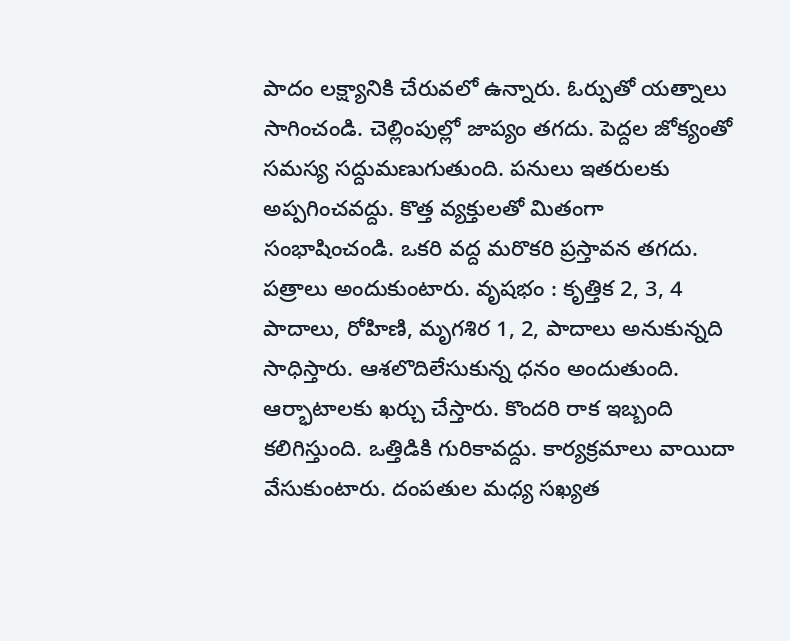పాదం లక్ష్యానికి చేరువలో ఉన్నారు. ఓర్పుతో యత్నాలు సాగించండి. చెల్లింపుల్లో జాప్యం తగదు. పెద్దల జోక్యంతో సమస్య సద్దుమణుగుతుంది. పనులు ఇతరులకు అప్పగించవద్దు. కొత్త వ్యక్తులతో మితంగా సంభాషించండి. ఒకరి వద్ద మరొకరి ప్రస్తావన తగదు. పత్రాలు అందుకుంటారు. వృషభం : కృత్తిక 2, 3, 4 పాదాలు, రోహిణి, మృగశిర 1, 2, పాదాలు అనుకున్నది సాధిస్తారు. ఆశలొదిలేసుకున్న ధనం అందుతుంది. ఆర్భాటాలకు ఖర్చు చేస్తారు. కొందరి రాక ఇబ్బంది కలిగిస్తుంది. ఒత్తిడికి గురికావద్దు. కార్యక్రమాలు వాయిదా వేసుకుంటారు. దంపతుల మధ్య సఖ్యత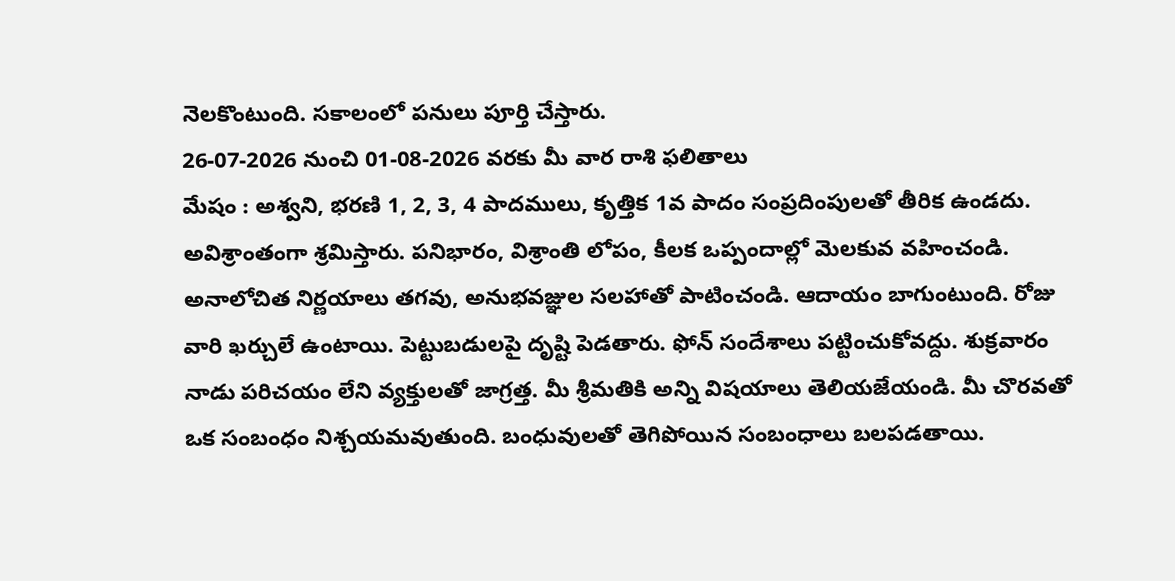నెలకొంటుంది. సకాలంలో పనులు పూర్తి చేస్తారు.
26-07-2026 నుంచి 01-08-2026 వరకు మీ వార రాశి ఫలితాలు
మేషం : అశ్వని, భరణి 1, 2, 3, 4 పాదములు, కృత్తిక 1వ పాదం సంప్రదింపులతో తీరిక ఉండదు. అవిశ్రాంతంగా శ్రమిస్తారు. పనిభారం, విశ్రాంతి లోపం, కీలక ఒప్పందాల్లో మెలకువ వహించండి. అనాలోచిత నిర్ణయాలు తగవు, అనుభవజ్ఞుల సలహాతో పాటించండి. ఆదాయం బాగుంటుంది. రోజు వారి ఖర్చులే ఉంటాయి. పెట్టుబడులపై దృష్టి పెడతారు. ఫోన్ సందేశాలు పట్టించుకోవద్దు. శుక్రవారం నాడు పరిచయం లేని వ్యక్తులతో జాగ్రత్త. మీ శ్రీమతికి అన్ని విషయాలు తెలియజేయండి. మీ చొరవతో ఒక సంబంధం నిశ్చయమవుతుంది. బంధువులతో తెగిపోయిన సంబంధాలు బలపడతాయి.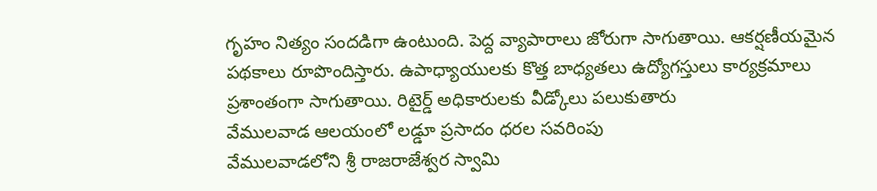గృహం నిత్యం సందడిగా ఉంటుంది. పెద్ద వ్యాపారాలు జోరుగా సాగుతాయి. ఆకర్షణీయమైన పథకాలు రూపొందిస్తారు. ఉపాధ్యాయులకు కొత్త బాధ్యతలు ఉద్యోగస్తులు కార్యక్రమాలు ప్రశాంతంగా సాగుతాయి. రిటైర్డ్ అధికారులకు వీడ్కోలు పలుకుతారు
వేములవాడ ఆలయంలో లడ్డూ ప్రసాదం ధరల సవరింపు
వేములవాడలోని శ్రీ రాజరాజేశ్వర స్వామి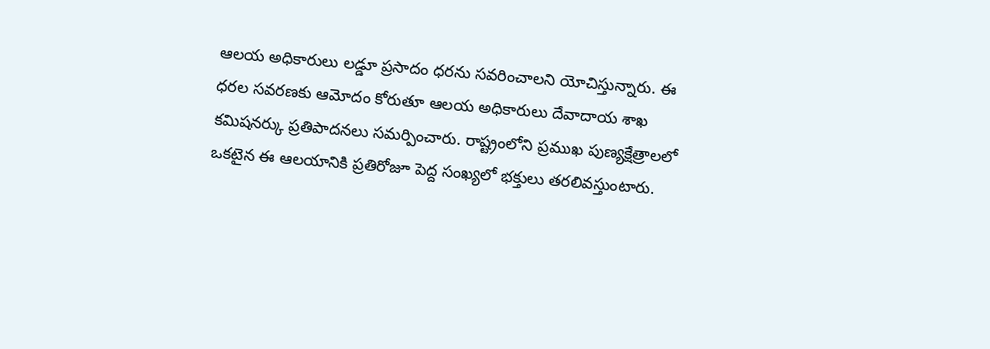ఆలయ అధికారులు లడ్డూ ప్రసాదం ధరను సవరించాలని యోచిస్తున్నారు. ఈ ధరల సవరణకు ఆమోదం కోరుతూ ఆలయ అధికారులు దేవాదాయ శాఖ కమిషనర్కు ప్రతిపాదనలు సమర్పించారు. రాష్ట్రంలోని ప్రముఖ పుణ్యక్షేత్రాలలో ఒకటైన ఈ ఆలయానికి ప్రతిరోజూ పెద్ద సంఖ్యలో భక్తులు తరలివస్తుంటారు.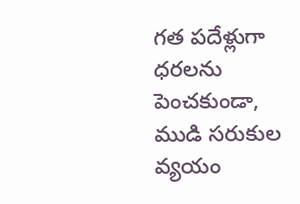గత పదేళ్లుగా ధరలను పెంచకుండా, ముడి సరుకుల వ్యయం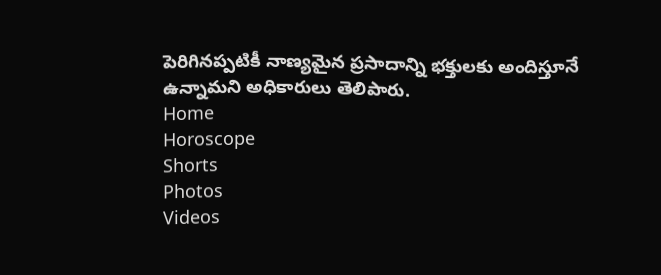పెరిగినప్పటికీ నాణ్యమైన ప్రసాదాన్ని భక్తులకు అందిస్తూనే ఉన్నామని అధికారులు తెలిపారు.
Home
Horoscope
Shorts
Photos
Videos